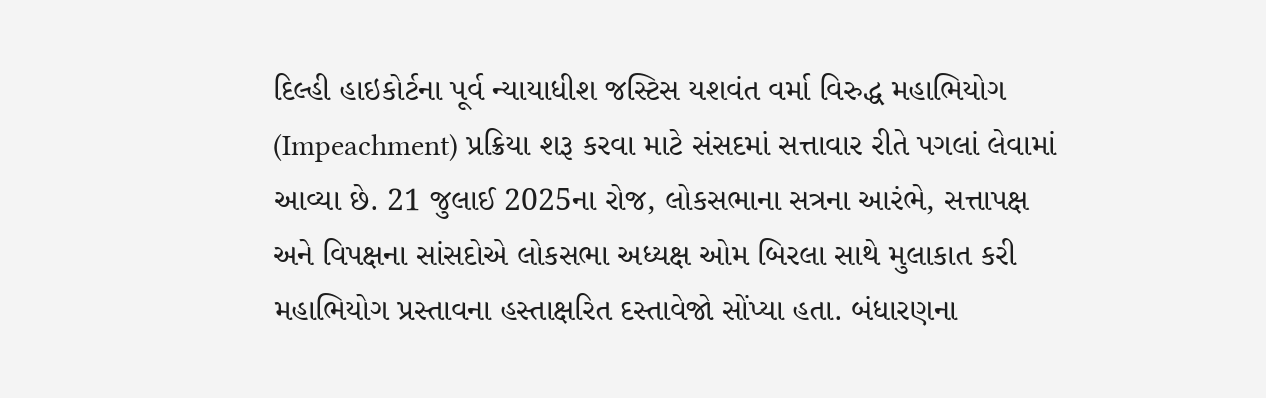દિલ્હી હાઇકોર્ટના પૂર્વ ન્યાયાધીશ જસ્ટિસ યશવંત વર્મા વિરુદ્ધ મહાભિયોગ (Impeachment) પ્રક્રિયા શરૂ કરવા માટે સંસદમાં સત્તાવાર રીતે પગલાં લેવામાં આવ્યા છે. 21 જુલાઈ 2025ના રોજ, લોકસભાના સત્રના આરંભે, સત્તાપક્ષ અને વિપક્ષના સાંસદોએ લોકસભા અધ્યક્ષ ઓમ બિરલા સાથે મુલાકાત કરી મહાભિયોગ પ્રસ્તાવના હસ્તાક્ષરિત દસ્તાવેજો સોંપ્યા હતા. બંધારણના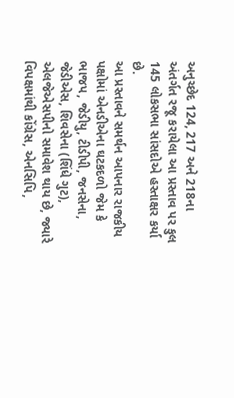અનુચ્છેદ 124, 217 અને 218ના અંતર્ગત રજૂ કરાયેલા આ પ્રસ્તાવ પર કુલ 145 લોકસભા સાંસદોએ હસ્તાક્ષર કર્યા છે.
આ પ્રસ્તાવને સમર્થન આપનાર રાજકીય પક્ષોમાં એનડીએના ઘટકદળો જેમ કે ભાજપ, જેડીયુ, ટીડીપી, જનસેના, જેડીએસ, શિવસેના (શિંધે ગુટ), એલજેએસપીનો સમાવેશ થાય છે, જ્યારે વિપક્ષમાંથી કોંગ્રેસ, એનસિપિ,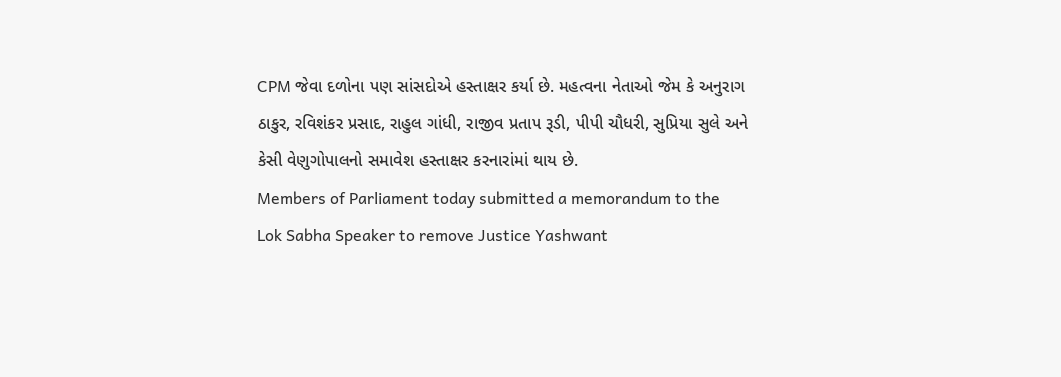CPM જેવા દળોના પણ સાંસદોએ હસ્તાક્ષર કર્યા છે. મહત્વના નેતાઓ જેમ કે અનુરાગ ઠાકુર, રવિશંકર પ્રસાદ, રાહુલ ગાંધી, રાજીવ પ્રતાપ રૂડી, પીપી ચૌધરી, સુપ્રિયા સુલે અને કેસી વેણુગોપાલનો સમાવેશ હસ્તાક્ષર કરનારાંમાં થાય છે.
Members of Parliament today submitted a memorandum to the Lok Sabha Speaker to remove Justice Yashwant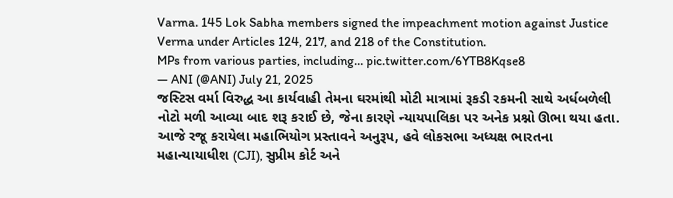Varma. 145 Lok Sabha members signed the impeachment motion against Justice Verma under Articles 124, 217, and 218 of the Constitution.
MPs from various parties, including… pic.twitter.com/6YTB8Kqse8
— ANI (@ANI) July 21, 2025
જસ્ટિસ વર્મા વિરુદ્ધ આ કાર્યવાહી તેમના ઘરમાંથી મોટી માત્રામાં રૂકડી રકમની સાથે અર્ધબળેલી નોટો મળી આવ્યા બાદ શરૂ કરાઈ છે, જેના કારણે ન્યાયપાલિકા પર અનેક પ્રશ્નો ઊભા થયા હતા.
આજે રજૂ કરાયેલા મહાભિયોગ પ્રસ્તાવને અનુરૂપ, હવે લોકસભા અધ્યક્ષ ભારતના મહાન્યાયાધીશ (CJI), સુપ્રીમ કોર્ટ અને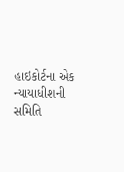હાઇકોર્ટના એક ન્યાયાધીશની સમિતિ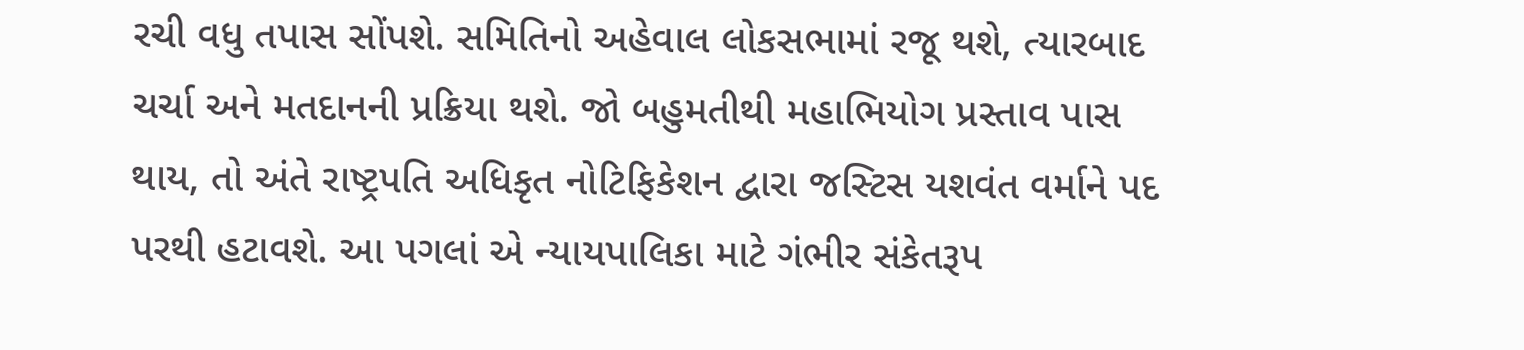રચી વધુ તપાસ સોંપશે. સમિતિનો અહેવાલ લોકસભામાં રજૂ થશે, ત્યારબાદ ચર્ચા અને મતદાનની પ્રક્રિયા થશે. જો બહુમતીથી મહાભિયોગ પ્રસ્તાવ પાસ થાય, તો અંતે રાષ્ટ્રપતિ અધિકૃત નોટિફિકેશન દ્વારા જસ્ટિસ યશવંત વર્માને પદ પરથી હટાવશે. આ પગલાં એ ન્યાયપાલિકા માટે ગંભીર સંકેતરૂપ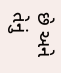છે અને તેનું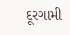દૂરગામી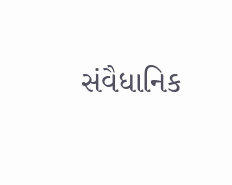સંવૈધાનિક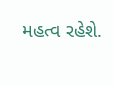મહત્વ રહેશે.